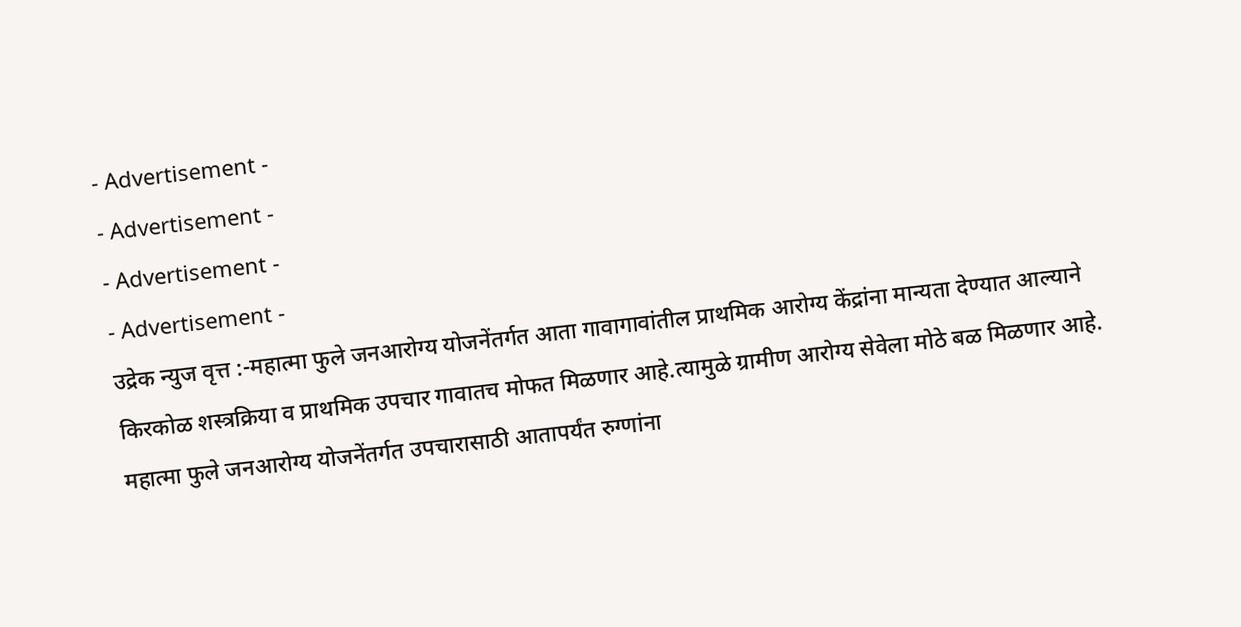- Advertisement -
- Advertisement -
- Advertisement -
- Advertisement -
उद्रेक न्युज वृत्त :-महात्मा फुले जनआरोग्य योजनेंतर्गत आता गावागावांतील प्राथमिक आरोग्य केंद्रांना मान्यता देण्यात आल्याने किरकोळ शस्त्रक्रिया व प्राथमिक उपचार गावातच मोफत मिळणार आहे.त्यामुळे ग्रामीण आरोग्य सेवेला मोठे बळ मिळणार आहे.
महात्मा फुले जनआरोग्य योजनेंतर्गत उपचारासाठी आतापर्यंत रुग्णांना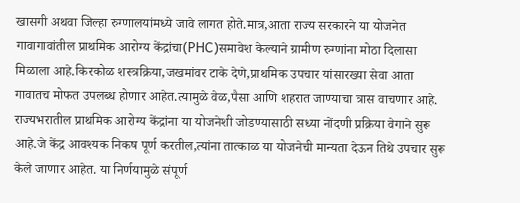खासगी अथवा जिल्हा रुग्णालयांमध्ये जावे लागत होते.मात्र,आता राज्य सरकारने या योजनेत गावागावांतील प्राथमिक आरोग्य केंद्रांचा(PHC)समावेश केल्याने ग्रामीण रुग्णांना मोठा दिलासा मिळाला आहे.किरकोळ शस्त्रक्रिया,जखमांवर टाके देणे,प्राथमिक उपचार यांसारख्या सेवा आता गावातच मोफत उपलब्ध होणार आहेत.त्यामुळे वेळ,पैसा आणि शहरात जाण्याचा त्रास वाचणार आहे. राज्यभरातील प्राथमिक आरोग्य केंद्रांना या योजनेशी जोडण्यासाठी सध्या नोंदणी प्रक्रिया वेगाने सुरू आहे.जे केंद्र आवश्यक निकष पूर्ण करतील,त्यांना तात्काळ या योजनेची मान्यता देऊन तिथे उपचार सुरू केले जाणार आहेत. या निर्णयामुळे संपूर्ण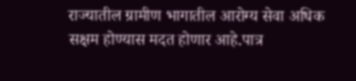राज्यातील ग्रामीण भागातील आरोग्य सेवा अधिक सक्षम होण्यास मदत होणार आहे.पात्र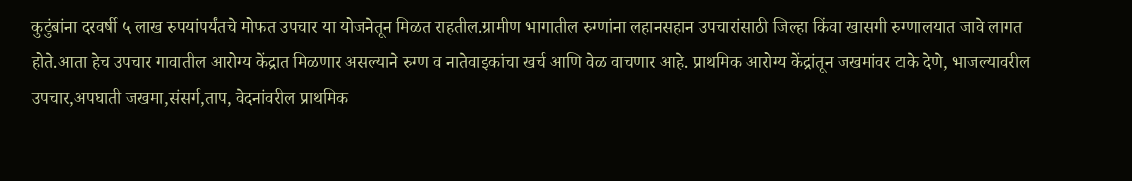कुटुंबांना दरवर्षी ५ लाख रुपयांपर्यंतचे मोफत उपचार या योजनेतून मिळत राहतील.ग्रामीण भागातील रुग्णांना लहानसहान उपचारांसाठी जिल्हा किंवा खासगी रुग्णालयात जावे लागत होते.आता हेच उपचार गावातील आरोग्य केंद्रात मिळणार असल्याने रुग्ण व नातेवाइकांचा खर्च आणि वेळ वाचणार आहे. प्राथमिक आरोग्य केंद्रांतून जखमांवर टाके देणे, भाजल्यावरील उपचार,अपघाती जखमा,संसर्ग,ताप, वेदनांवरील प्राथमिक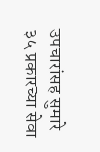उपचारांसह सुमारे ३५ प्रकारच्या सेवा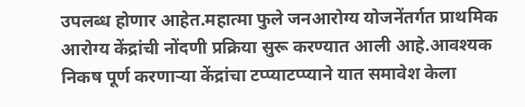उपलब्ध होणार आहेत.महात्मा फुले जनआरोग्य योजनेंतर्गत प्राथमिक आरोग्य केंद्रांची नोंदणी प्रक्रिया सुरू करण्यात आली आहे.आवश्यक निकष पूर्ण करणाऱ्या केंद्रांचा टप्प्याटप्प्याने यात समावेश केला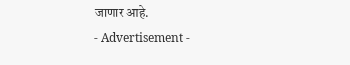जाणार आहे.
- Advertisement -